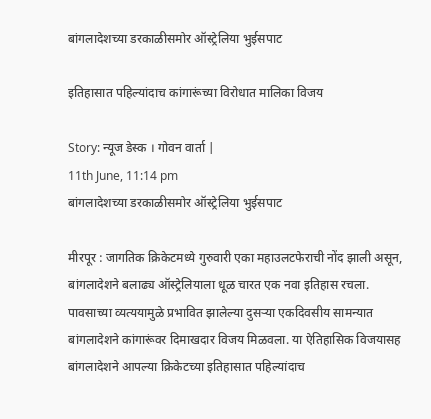बांगलादेशच्या डरकाळीसमोर ऑस्ट्रेलिया भुईसपाट

इतिहासात पहिल्यांदाच कांगारूंच्या विरोधात मालिका विजय

Story: न्यूज डेस्क । गोवन वार्ता |
11th June, 11:14 pm
बांगलादेशच्या डरकाळीसमोर ऑस्ट्रेलिया भुईसपाट

मीरपूर : जागतिक क्रिकेटमध्ये गुरुवारी एका महाउलटफेराची नोंद झाली असून, बांगलादेशने बलाढ्य ऑस्ट्रेलियाला धूळ चारत एक नवा इतिहास रचला. पावसाच्या व्यत्ययामुळे प्रभावित झालेल्या दुसऱ्या एकदिवसीय सामन्यात बांगलादेशने कांगारूंवर दिमाखदार विजय मिळवला. या ऐतिहासिक विजयासह बांगलादेशने आपल्या क्रिकेटच्या इतिहासात पहिल्यांदाच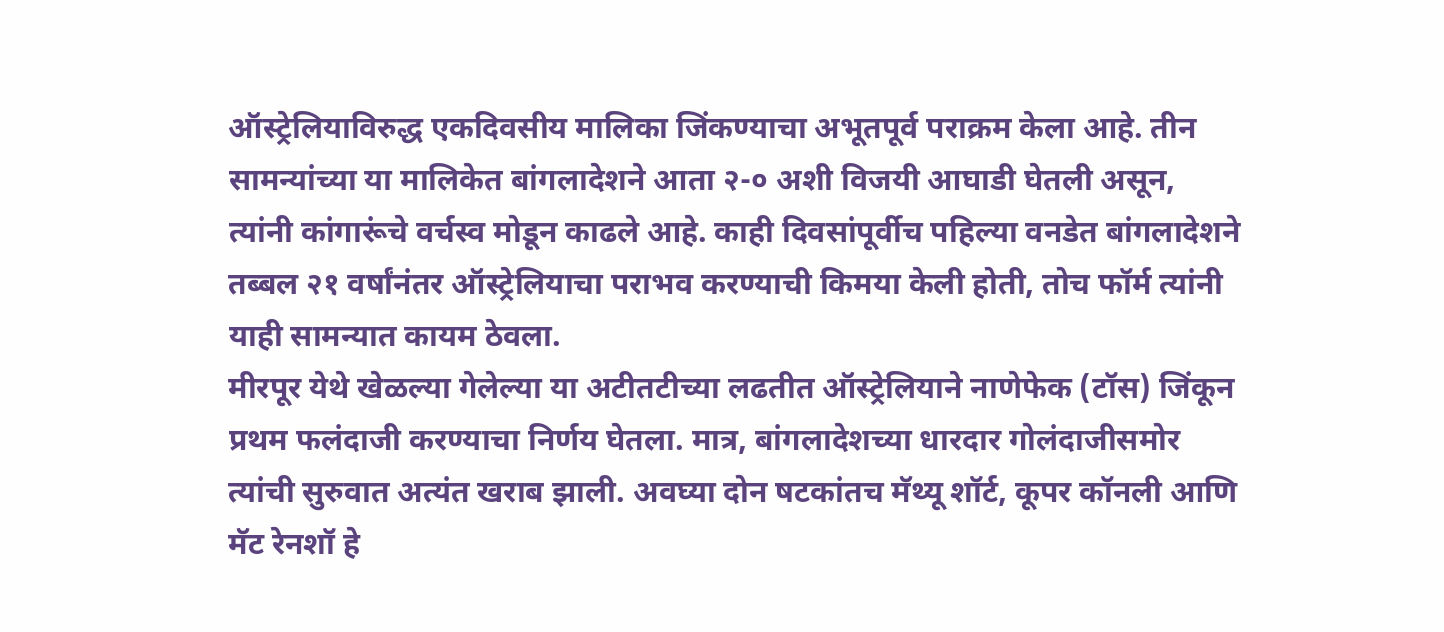ऑस्ट्रेलियाविरुद्ध एकदिवसीय मालिका जिंकण्याचा अभूतपूर्व पराक्रम केला आहे. तीन सामन्यांच्या या मालिकेत बांगलादेशने आता २-० अशी विजयी आघाडी घेतली असून, त्यांनी कांगारूंचे वर्चस्व मोडून काढले आहे. काही दिवसांपूर्वीच पहिल्या वनडेत बांगलादेशने तब्बल २१ वर्षांनंतर ऑस्ट्रेलियाचा पराभव करण्याची किमया केली होती, तोच फॉर्म त्यांनी याही सामन्यात कायम ठेवला.
मीरपूर येथे खेळल्या गेलेल्या या अटीतटीच्या लढतीत ऑस्ट्रेलियाने नाणेफेक (टॉस) जिंकून प्रथम फलंदाजी करण्याचा निर्णय घेतला. मात्र, बांगलादेशच्या धारदार गोलंदाजीसमोर त्यांची सुरुवात अत्यंत खराब झाली. अवघ्या दोन षटकांतच मॅथ्यू शॉर्ट, कूपर कॉनली आणि मॅट रेनशॉ हे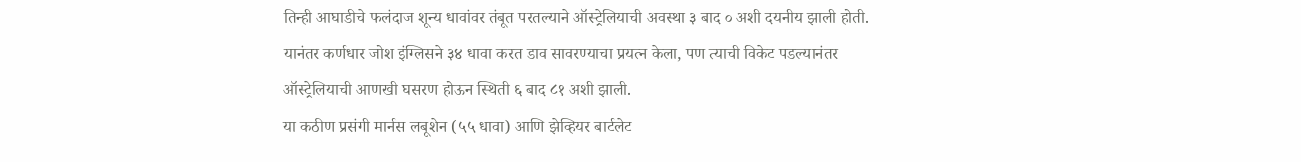तिन्ही आघाडीचे फलंदाज शून्य धावांवर तंबूत परतल्याने ऑस्ट्रेलियाची अवस्था ३ बाद ० अशी दयनीय झाली होती. यानंतर कर्णधार जोश इंग्लिसने ३४ धावा करत डाव सावरण्याचा प्रयत्न केला, पण त्याची विकेट पडल्यानंतर ऑस्ट्रेलियाची आणखी घसरण होऊन स्थिती ६ बाद ८१ अशी झाली.
या कठीण प्रसंगी मार्नस लबूशेन (५५ धावा) आणि झेव्हियर बार्टलेट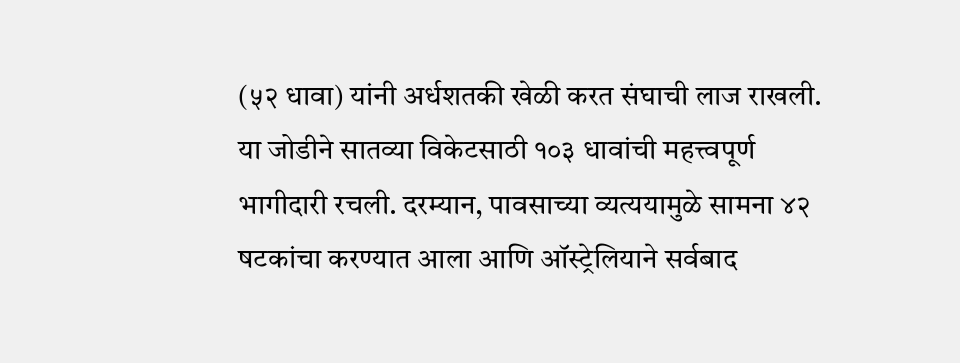(५२ धावा) यांनी अर्धशतकी खेळी करत संघाची लाज राखली. या जोडीने सातव्या विकेटसाठी १०३ धावांची महत्त्वपूर्ण भागीदारी रचली. दरम्यान, पावसाच्या व्यत्ययामुळे सामना ४२ षटकांचा करण्यात आला आणि ऑस्ट्रेलियाने सर्वबाद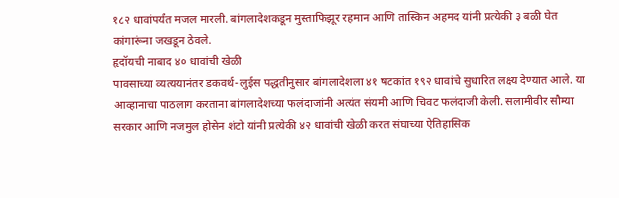१८२ धावांपर्यंत मजल मारली. बांगलादेशकडून मुस्ताफिझूर रहमान आणि तास्किन अहमद यांनी प्रत्येकी ३ बळी घेत कांगारूंना जखडून ठेवले.
हृदॉयची नाबाद ४० धावांची खेळी
पावसाच्या व्यत्ययानंतर डकवर्थ-लुईस पद्धतीनुसार बांगलादेशला ४१ षटकांत १९२ धावांचे सुधारित लक्ष्य देण्यात आले. या आव्हानाचा पाठलाग करताना बांगलादेशच्या फलंदाजांनी अत्यंत संयमी आणि चिवट फलंदाजी केली. सलामीवीर सौम्या सरकार आणि नजमुल होसेन शंटो यांनी प्रत्येकी ४२ धावांची खेळी करत संघाच्या ऐतिहासिक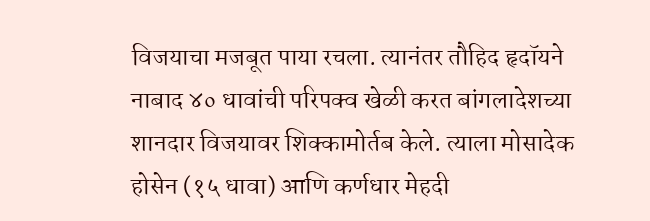विजयाचा मजबूत पाया रचला. त्यानंतर तौहिद हृदॉयने नाबाद ४० धावांची परिपक्व खेळी करत बांगलादेशच्या शानदार विजयावर शिक्कामोर्तब केले. त्याला मोसादेक होसेन (१५ धावा) आणि कर्णधार मेहदी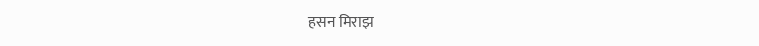हसन मिराझ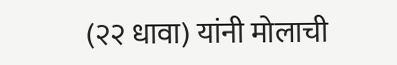(२२ धावा) यांनी मोलाची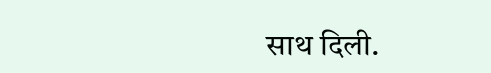साथ दिली.